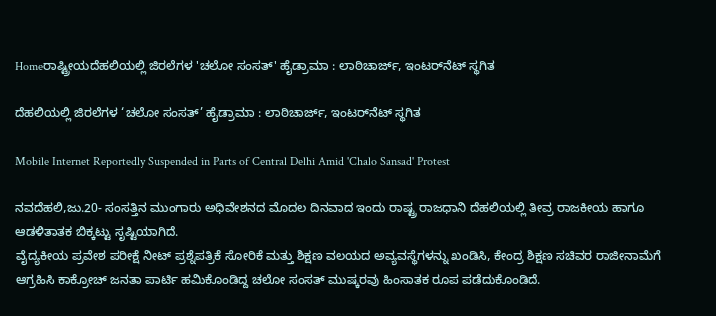Homeರಾಷ್ಟ್ರೀಯದೆಹಲಿಯಲ್ಲಿ ಜಿರಲೆಗಳ 'ಚಲೋ ಸಂಸತ್‌' ಹೈಡ್ರಾಮಾ : ಲಾಠಿಚಾರ್ಜ್‌, ಇಂಟರ್‌ನೆಟ್‌‍ ಸ್ಥಗಿತ

ದೆಹಲಿಯಲ್ಲಿ ಜಿರಲೆಗಳ ‘ಚಲೋ ಸಂಸತ್‌’ ಹೈಡ್ರಾಮಾ : ಲಾಠಿಚಾರ್ಜ್‌, ಇಂಟರ್‌ನೆಟ್‌‍ ಸ್ಥಗಿತ

Mobile Internet Reportedly Suspended in Parts of Central Delhi Amid 'Chalo Sansad' Protest

ನವದೆಹಲಿ,ಜು.20- ಸಂಸತ್ತಿನ ಮುಂಗಾರು ಅಧಿವೇಶನದ ಮೊದಲ ದಿನವಾದ ಇಂದು ರಾಷ್ಟ್ರ ರಾಜಧಾನಿ ದೆಹಲಿಯಲ್ಲಿ ತೀವ್ರ ರಾಜಕೀಯ ಹಾಗೂ ಆಡಳಿತಾತಕ ಬಿಕ್ಕಟ್ಟು ಸೃಷ್ಟಿಯಾಗಿದೆ.
ವೈದ್ಯಕೀಯ ಪ್ರವೇಶ ಪರೀಕ್ಷೆ ನೀಟ್‌‍ ಪ್ರಶ್ನೆಪತ್ರಿಕೆ ಸೋರಿಕೆ ಮತ್ತು ಶಿಕ್ಷಣ ವಲಯದ ಅವ್ಯವಸ್ಥೆಗಳನ್ನು ಖಂಡಿಸಿ, ಕೇಂದ್ರ ಶಿಕ್ಷಣ ಸಚಿವರ ರಾಜೀನಾಮೆಗೆ ಆಗ್ರಹಿಸಿ ಕಾಕ್ರೋಚ್‌ ಜನತಾ ಪಾರ್ಟಿ ಹಮಿಕೊಂಡಿದ್ದ ಚಲೋ ಸಂಸತ್‌ ಮುಷ್ಕರವು ಹಿಂಸಾತಕ ರೂಪ ಪಡೆದುಕೊಂಡಿದೆ.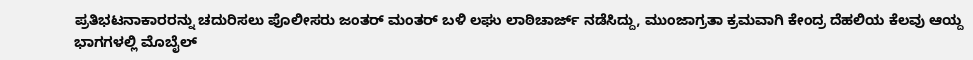ಪ್ರತಿಭಟನಾಕಾರರನ್ನು ಚದುರಿಸಲು ಪೊಲೀಸರು ಜಂತರ್‌ ಮಂತರ್‌ ಬಳಿ ಲಘು ಲಾಠಿಚಾರ್ಜ್‌ ನಡೆಸಿದ್ದು, ಮುಂಜಾಗ್ರತಾ ಕ್ರಮವಾಗಿ ಕೇಂದ್ರ ದೆಹಲಿಯ ಕೆಲವು ಆಯ್ದ ಭಾಗಗಳಲ್ಲಿ ಮೊಬೈಲ್‌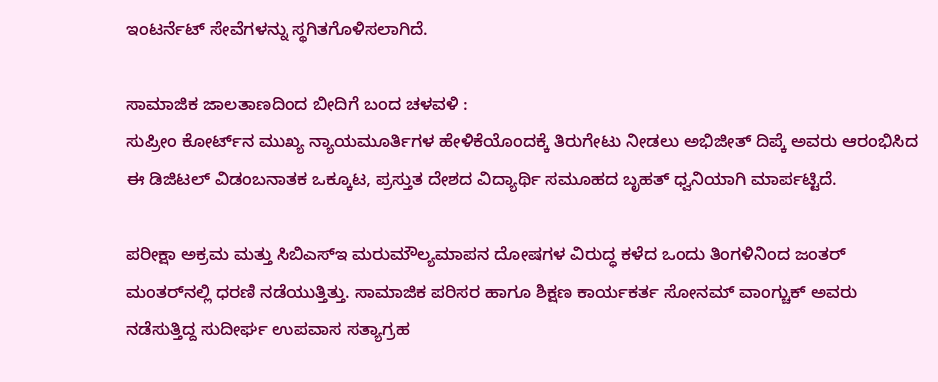ಇಂಟರ್ನೆಟ್‌ ಸೇವೆಗಳನ್ನು ಸ್ಥಗಿತಗೊಳಿಸಲಾಗಿದೆ.

ಸಾಮಾಜಿಕ ಜಾಲತಾಣದಿಂದ ಬೀದಿಗೆ ಬಂದ ಚಳವಳಿ :
ಸುಪ್ರೀಂ ಕೋರ್ಟ್‌ನ ಮುಖ್ಯ ನ್ಯಾಯಮೂರ್ತಿಗಳ ಹೇಳಿಕೆಯೊಂದಕ್ಕೆ ತಿರುಗೇಟು ನೀಡಲು ಅಭಿಜೀತ್‌ ದಿಪ್ಕೆ ಅವರು ಆರಂಭಿಸಿದ ಈ ಡಿಜಿಟಲ್‌ ವಿಡಂಬನಾತಕ ಒಕ್ಕೂಟ, ಪ್ರಸ್ತುತ ದೇಶದ ವಿದ್ಯಾರ್ಥಿ ಸಮೂಹದ ಬೃಹತ್‌ ಧ್ವನಿಯಾಗಿ ಮಾರ್ಪಟ್ಟಿದೆ.

ಪರೀಕ್ಷಾ ಅಕ್ರಮ ಮತ್ತು ಸಿಬಿಎಸ್‌‍ಇ ಮರುಮೌಲ್ಯಮಾಪನ ದೋಷಗಳ ವಿರುದ್ಧ ಕಳೆದ ಒಂದು ತಿಂಗಳಿನಿಂದ ಜಂತರ್‌ ಮಂತರ್‌ನಲ್ಲಿ ಧರಣಿ ನಡೆಯುತ್ತಿತ್ತು. ಸಾಮಾಜಿಕ ಪರಿಸರ ಹಾಗೂ ಶಿಕ್ಷಣ ಕಾರ್ಯಕರ್ತ ಸೋನಮ್‌ ವಾಂಗ್ಚುಕ್‌ ಅವರು ನಡೆಸುತ್ತಿದ್ದ ಸುದೀರ್ಘ ಉಪವಾಸ ಸತ್ಯಾಗ್ರಹ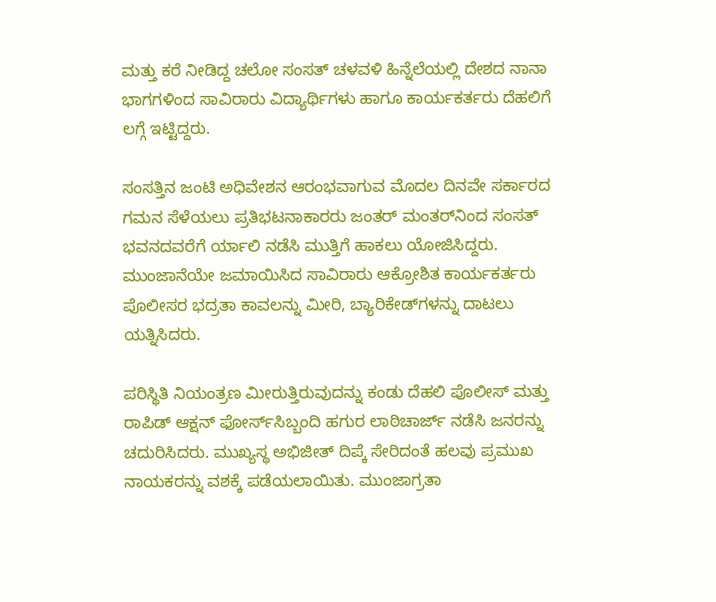ಮತ್ತು ಕರೆ ನೀಡಿದ್ದ ಚಲೋ ಸಂಸತ್‌ ಚಳವಳಿ ಹಿನ್ನೆಲೆಯಲ್ಲಿ ದೇಶದ ನಾನಾ ಭಾಗಗಳಿಂದ ಸಾವಿರಾರು ವಿದ್ಯಾರ್ಥಿಗಳು ಹಾಗೂ ಕಾರ್ಯಕರ್ತರು ದೆಹಲಿಗೆ ಲಗ್ಗೆ ಇಟ್ಟಿದ್ದರು.

ಸಂಸತ್ತಿನ ಜಂಟಿ ಅಧಿವೇಶನ ಆರಂಭವಾಗುವ ಮೊದಲ ದಿನವೇ ಸರ್ಕಾರದ ಗಮನ ಸೆಳೆಯಲು ಪ್ರತಿಭಟನಾಕಾರರು ಜಂತರ್‌ ಮಂತರ್‌ನಿಂದ ಸಂಸತ್‌ ಭವನದವರೆಗೆ ರ್ಯಾಲಿ ನಡೆಸಿ ಮುತ್ತಿಗೆ ಹಾಕಲು ಯೋಜಿಸಿದ್ದರು. ಮುಂಜಾನೆಯೇ ಜಮಾಯಿಸಿದ ಸಾವಿರಾರು ಆಕ್ರೋಶಿತ ಕಾರ್ಯಕರ್ತರು ಪೊಲೀಸರ ಭದ್ರತಾ ಕಾವಲನ್ನು ಮೀರಿ, ಬ್ಯಾರಿಕೇಡ್‌ಗಳನ್ನು ದಾಟಲು ಯತ್ನಿಸಿದರು.

ಪರಿಸ್ಥಿತಿ ನಿಯಂತ್ರಣ ಮೀರುತ್ತಿರುವುದನ್ನು ಕಂಡು ದೆಹಲಿ ಪೊಲೀಸ್‌‍ ಮತ್ತು ರಾಪಿಡ್‌ ಆಕ್ಷನ್‌ ಫೋರ್ಸ್‌ಸಿಬ್ಬಂದಿ ಹಗುರ ಲಾಠಿಚಾರ್ಜ್‌ ನಡೆಸಿ ಜನರನ್ನು ಚದುರಿಸಿದರು. ಮುಖ್ಯಸ್ಥ ಅಭಿಜೀತ್‌ ದಿಪ್ಕೆ ಸೇರಿದಂತೆ ಹಲವು ಪ್ರಮುಖ ನಾಯಕರನ್ನು ವಶಕ್ಕೆ ಪಡೆಯಲಾಯಿತು. ಮುಂಜಾಗ್ರತಾ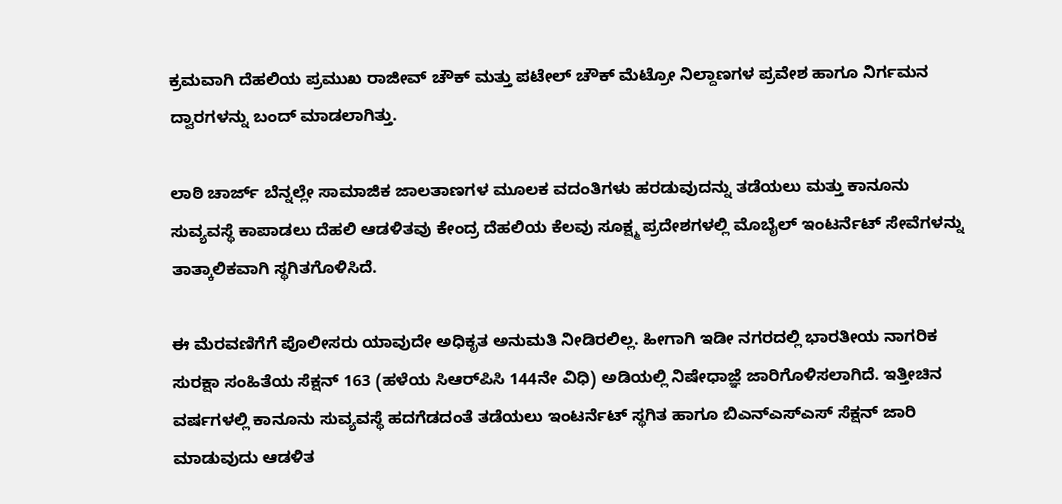ಕ್ರಮವಾಗಿ ದೆಹಲಿಯ ಪ್ರಮುಖ ರಾಜೀವ್‌ ಚೌಕ್‌ ಮತ್ತು ಪಟೇಲ್‌ ಚೌಕ್‌ ಮೆಟ್ರೋ ನಿಲ್ದಾಣಗಳ ಪ್ರವೇಶ ಹಾಗೂ ನಿರ್ಗಮನ ದ್ವಾರಗಳನ್ನು ಬಂದ್‌ ಮಾಡಲಾಗಿತ್ತು.

ಲಾಠಿ ಚಾರ್ಜ್‌ ಬೆನ್ನಲ್ಲೇ ಸಾಮಾಜಿಕ ಜಾಲತಾಣಗಳ ಮೂಲಕ ವದಂತಿಗಳು ಹರಡುವುದನ್ನು ತಡೆಯಲು ಮತ್ತು ಕಾನೂನು ಸುವ್ಯವಸ್ಥೆ ಕಾಪಾಡಲು ದೆಹಲಿ ಆಡಳಿತವು ಕೇಂದ್ರ ದೆಹಲಿಯ ಕೆಲವು ಸೂಕ್ಷ್ಮ ಪ್ರದೇಶಗಳಲ್ಲಿ ಮೊಬೈಲ್‌ ಇಂಟರ್ನೆಟ್‌ ಸೇವೆಗಳನ್ನು ತಾತ್ಕಾಲಿಕವಾಗಿ ಸ್ಥಗಿತಗೊಳಿಸಿದೆ.

ಈ ಮೆರವಣಿಗೆಗೆ ಪೊಲೀಸರು ಯಾವುದೇ ಅಧಿಕೃತ ಅನುಮತಿ ನೀಡಿರಲಿಲ್ಲ. ಹೀಗಾಗಿ ಇಡೀ ನಗರದಲ್ಲಿ ಭಾರತೀಯ ನಾಗರಿಕ ಸುರಕ್ಷಾ ಸಂಹಿತೆಯ ಸೆಕ್ಷನ್‌ 163 (ಹಳೆಯ ಸಿಆರ್‌ಪಿಸಿ 144ನೇ ವಿಧಿ) ಅಡಿಯಲ್ಲಿ ನಿಷೇಧಾಜ್ಞೆ ಜಾರಿಗೊಳಿಸಲಾಗಿದೆ. ಇತ್ತೀಚಿನ ವರ್ಷಗಳಲ್ಲಿ ಕಾನೂನು ಸುವ್ಯವಸ್ಥೆ ಹದಗೆಡದಂತೆ ತಡೆಯಲು ಇಂಟರ್ನೆಟ್‌ ಸ್ಥಗಿತ ಹಾಗೂ ಬಿಎನ್‌ಎಸ್‌‍ಎಸ್‌‍ ಸೆಕ್ಷನ್‌ ಜಾರಿ ಮಾಡುವುದು ಆಡಳಿತ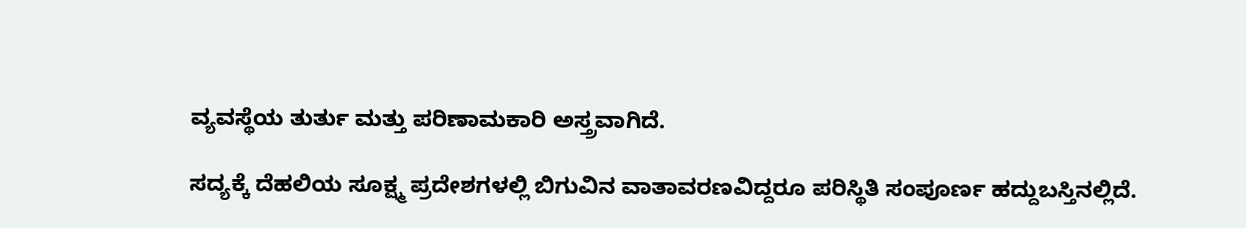ವ್ಯವಸ್ಥೆಯ ತುರ್ತು ಮತ್ತು ಪರಿಣಾಮಕಾರಿ ಅಸ್ತ್ರವಾಗಿದೆ.

ಸದ್ಯಕ್ಕೆ ದೆಹಲಿಯ ಸೂಕ್ಷ್ಮ ಪ್ರದೇಶಗಳಲ್ಲಿ ಬಿಗುವಿನ ವಾತಾವರಣವಿದ್ದರೂ ಪರಿಸ್ಥಿತಿ ಸಂಪೂರ್ಣ ಹದ್ದುಬಸ್ತಿನಲ್ಲಿದೆ.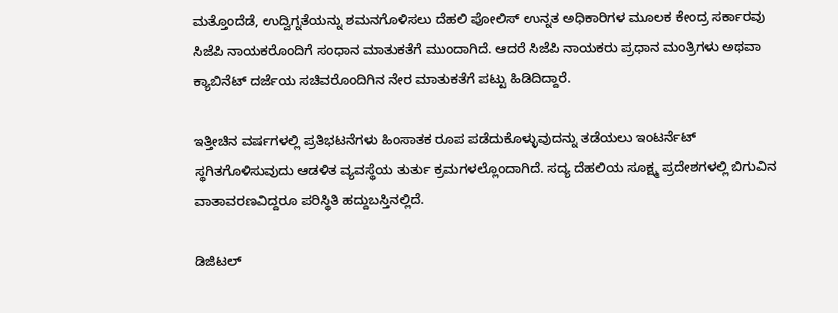ಮತ್ತೊಂದೆಡೆ, ಉದ್ವಿಗ್ನತೆಯನ್ನು ಶಮನಗೊಳಿಸಲು ದೆಹಲಿ ಪೋಲಿಸ್‌‍ ಉನ್ನತ ಅಧಿಕಾರಿಗಳ ಮೂಲಕ ಕೇಂದ್ರ ಸರ್ಕಾರವು ಸಿಜೆಪಿ ನಾಯಕರೊಂದಿಗೆ ಸಂಧಾನ ಮಾತುಕತೆಗೆ ಮುಂದಾಗಿದೆ. ಆದರೆ ಸಿಜೆಪಿ ನಾಯಕರು ಪ್ರಧಾನ ಮಂತ್ರಿಗಳು ಅಥವಾ ಕ್ಯಾಬಿನೆಟ್‌ ದರ್ಜೆಯ ಸಚಿವರೊಂದಿಗಿನ ನೇರ ಮಾತುಕತೆಗೆ ಪಟ್ಟು ಹಿಡಿದಿದ್ದಾರೆ.

ಇತ್ತೀಚಿನ ವರ್ಷಗಳಲ್ಲಿ ಪ್ರತಿಭಟನೆಗಳು ಹಿಂಸಾತಕ ರೂಪ ಪಡೆದುಕೊಳ್ಳುವುದನ್ನು ತಡೆಯಲು ಇಂಟರ್ನೆಟ್‌ ಸ್ಥಗಿತಗೊಳಿಸುವುದು ಆಡಳಿತ ವ್ಯವಸ್ಥೆಯ ತುರ್ತು ಕ್ರಮಗಳಲ್ಲೊಂದಾಗಿದೆ. ಸದ್ಯ ದೆಹಲಿಯ ಸೂಕ್ಷ್ಮ ಪ್ರದೇಶಗಳಲ್ಲಿ ಬಿಗುವಿನ ವಾತಾವರಣವಿದ್ದರೂ ಪರಿಸ್ಥಿತಿ ಹದ್ದುಬಸ್ತಿನಲ್ಲಿದೆ.

ಡಿಜಿಟಲ್‌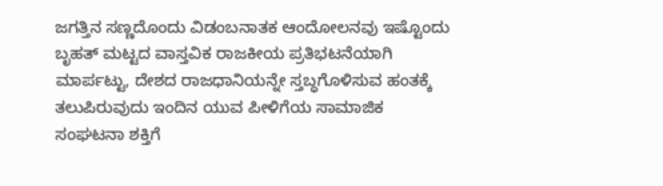ಜಗತ್ತಿನ ಸಣ್ಣದೊಂದು ವಿಡಂಬನಾತಕ ಆಂದೋಲನವು ಇಷ್ಟೊಂದು ಬೃಹತ್‌ ಮಟ್ಟದ ವಾಸ್ತವಿಕ ರಾಜಕೀಯ ಪ್ರತಿಭಟನೆಯಾಗಿ ಮಾರ್ಪಟ್ಟು, ದೇಶದ ರಾಜಧಾನಿಯನ್ನೇ ಸ್ತಬ್ಧಗೊಳಿಸುವ ಹಂತಕ್ಕೆ ತಲುಪಿರುವುದು ಇಂದಿನ ಯುವ ಪೀಳಿಗೆಯ ಸಾಮಾಜಿಕ ಸಂಘಟನಾ ಶಕ್ತಿಗೆ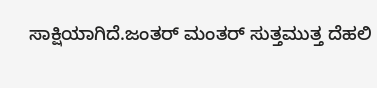ಸಾಕ್ಷಿಯಾಗಿದೆ.ಜಂತರ್‌ ಮಂತರ್‌ ಸುತ್ತಮುತ್ತ ದೆಹಲಿ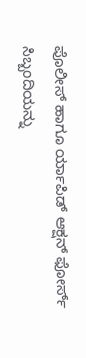ಪೊಲೀಸ್‌‍ ಹಾಗೂ ರ್ಯಾಪಿಡ್‌ ಆಕ್ಷನ್‌ ಫೋರ್ಸ್‌ ಸಿಬ್ಬಂದಿಯನ್ನು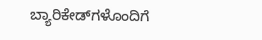ಬ್ಯಾರಿಕೇಡ್‌ಗಳೊಂದಿಗೆ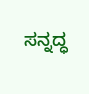ಸನ್ನದ್ಧ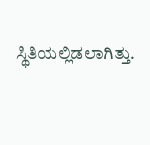ಸ್ಥಿತಿಯಲ್ಲಿಡಲಾಗಿತ್ತು.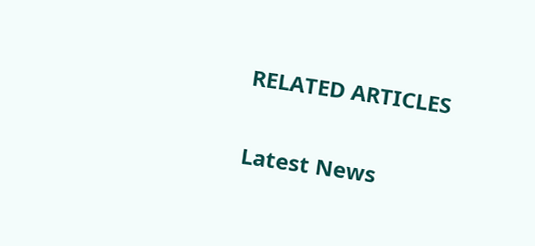RELATED ARTICLES

Latest News